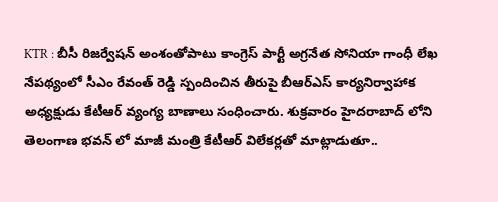KTR : బీసీ రిజర్వేషన్ అంశంతోపాటు కాంగ్రెస్ పార్టీ అగ్రనేత సోనియా గాంధీ లేఖ నేపథ్యంలో సీఎం రేవంత్ రెడ్డి స్పందించిన తీరుపై బీఆర్ఎస్ కార్యనిర్వాహాక అధ్యక్షుడు కేటీఆర్ వ్యంగ్య బాణాలు సంధించారు. శుక్రవారం హైదరాబాద్ లోని తెలంగాణ భవన్ లో మాజీ మంత్రి కేటీఆర్ విలేకర్లతో మాట్లాడుతూ..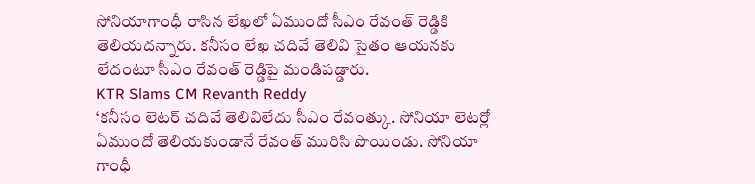సోనియాగాంధీ రాసిన లేఖలో ఏముందో సీఎం రేవంత్ రెడ్డికి తెలియదన్నారు. కనీసం లేఖ చదివే తెలివి సైతం ఆయనకు లేదంటూ సీఎం రేవంత్ రెడ్డిపై మండిపడ్డారు.
KTR Slams CM Revanth Reddy
‘కనీసం లెటర్ చదివే తెలివిలేదు సీఎం రేవంత్కు. సోనియా లెటర్లో ఏముందో తెలియకుండానే రేవంత్ మురిసి పొయిండు. సోనియా గాంధీ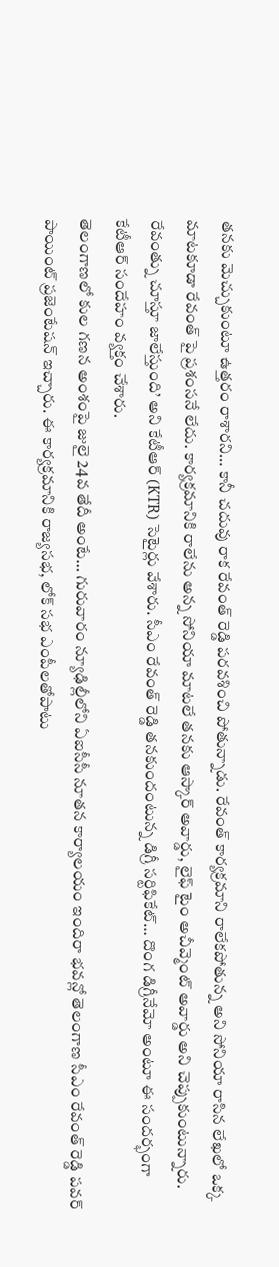తనకు మెచ్చుకుంటూ ఉత్తరం రాశారని… కానీ చదువు రాక రేవంత్ రెడ్డి పరవశించి పోతున్నాడు. రేవంత్ కార్యక్రమాని రాలేకపోతున్న అని సోనియా రాసిన లేఖలో ఒక్క మాటకూడా రేవంత్ పై ప్రశంసనే లేదు. కార్యక్రమానికి రాలేను అన్న సోనియా మాటలే తనకు ఆస్కార్ అవార్డు, లైఫ్ టైం అచీవ్మెంట్ అవార్డు అని చెప్పుకుంటున్నారు. రేవంత్ను చూస్తూ జాలేస్తుంది’ అని కేటీఆర్ (KTR) సెటైర్లు వేశారు. సీఎం రేవంత్ రెడ్డి తనకుందంటున్న డిగ్రీ సర్టిఫికేట్… దొంగ డిగ్రీనేమో అంటూ ఈ సందర్భంగా కేటీఆర్ సందేహం వ్యక్తం చేశారు.
తెలంగాణలో కుల గణన అంశంపై జులై 24వ తేదీ అంటే… గురువారం న్యూఢిల్లీలోని ఏఐసీసీ నూతన కార్యాలయం ఇందిరా భవన్లో తెలంగాణ సీఎం రేవంత్ రెడ్డి పవర్ పాయింట్ ప్రజెంటేషన్ ఇచ్చారు. ఈ కార్యక్రమానికి రాజ్యసభ, లోక్ సభ ఎంపీలతోపాటు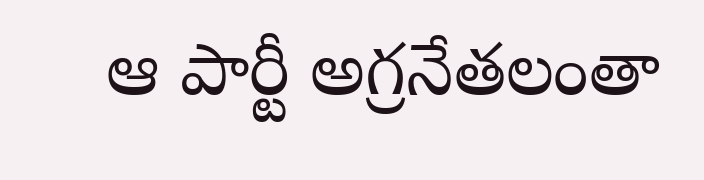ఆ పార్టీ అగ్రనేతలంతా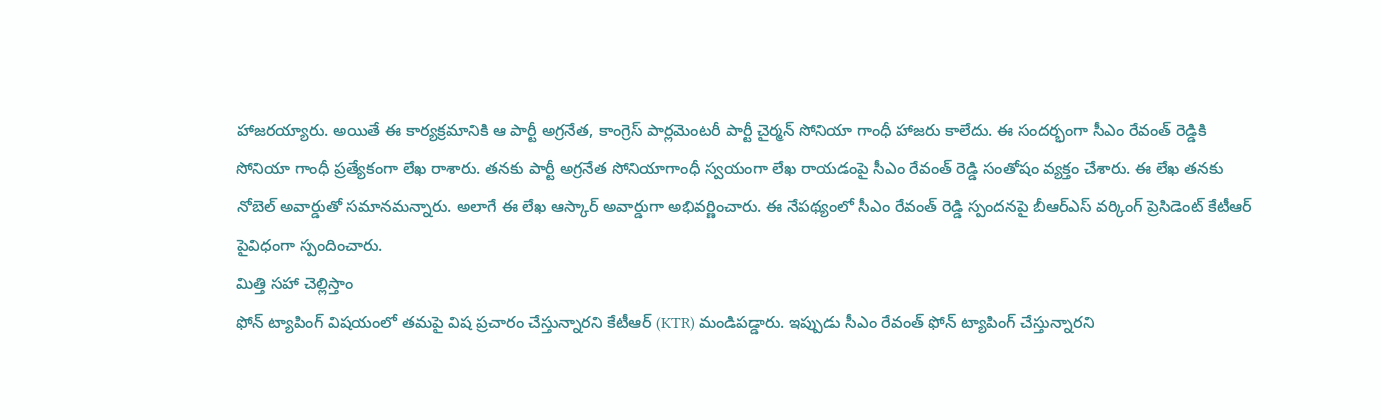హాజరయ్యారు. అయితే ఈ కార్యక్రమానికి ఆ పార్టీ అగ్రనేత, కాంగ్రెస్ పార్లమెంటరీ పార్టీ చైర్మన్ సోనియా గాంధీ హాజరు కాలేదు. ఈ సందర్భంగా సీఎం రేవంత్ రెడ్డికి సోనియా గాంధీ ప్రత్యేకంగా లేఖ రాశారు. తనకు పార్టీ అగ్రనేత సోనియాగాంధీ స్వయంగా లేఖ రాయడంపై సీఎం రేవంత్ రెడ్డి సంతోషం వ్యక్తం చేశారు. ఈ లేఖ తనకు నోబెల్ అవార్డుతో సమానమన్నారు. అలాగే ఈ లేఖ ఆస్కార్ అవార్డుగా అభివర్ణించారు. ఈ నేపథ్యంలో సీఎం రేవంత్ రెడ్డి స్పందనపై బీఆర్ఎస్ వర్కింగ్ ప్రెసిడెంట్ కేటీఆర్ పైవిధంగా స్పందించారు.
మిత్తి సహా చెల్లిస్తాం
ఫోన్ ట్యాపింగ్ విషయంలో తమపై విష ప్రచారం చేస్తున్నారని కేటీఆర్ (KTR) మండిపడ్డారు. ఇప్పుడు సీఎం రేవంత్ ఫోన్ ట్యాపింగ్ చేస్తున్నారని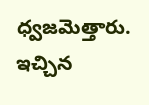ధ్వజమెత్తారు. ఇచ్చిన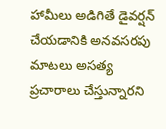హామీలు అడిగితే డైవర్షన్ చేయడానికి అనవసరపు మాటలు అసత్య ప్రచారాలు చేస్తున్నారని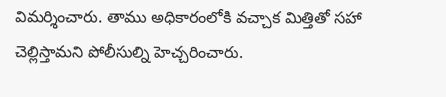విమర్శించారు. తాము అధికారంలోకి వచ్చాక మిత్తితో సహా చెల్లిస్తామని పోలీసుల్ని హెచ్చరించారు.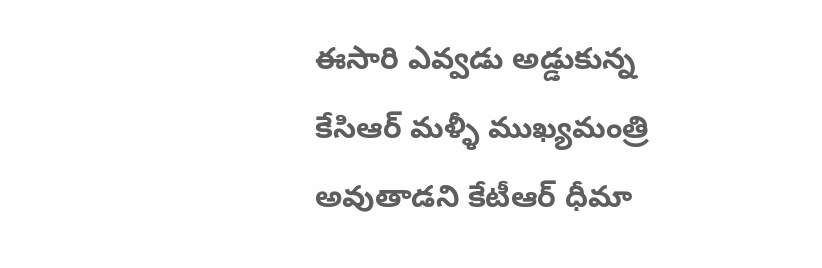ఈసారి ఎవ్వడు అడ్డుకున్న కేసిఆర్ మళ్ళీ ముఖ్యమంత్రి అవుతాడని కేటీఆర్ ధీమా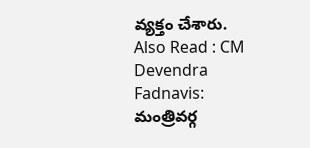వ్యక్తం చేశారు.
Also Read : CM Devendra Fadnavis: మంత్రివర్గ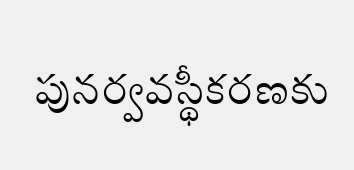పునర్వవస్థీకరణకు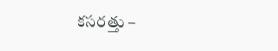కసరత్తు –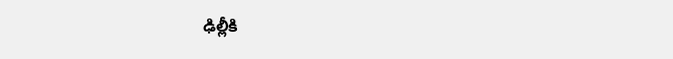ఢిల్లీకి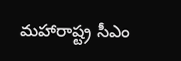మహారాష్ట్ర సీఎం